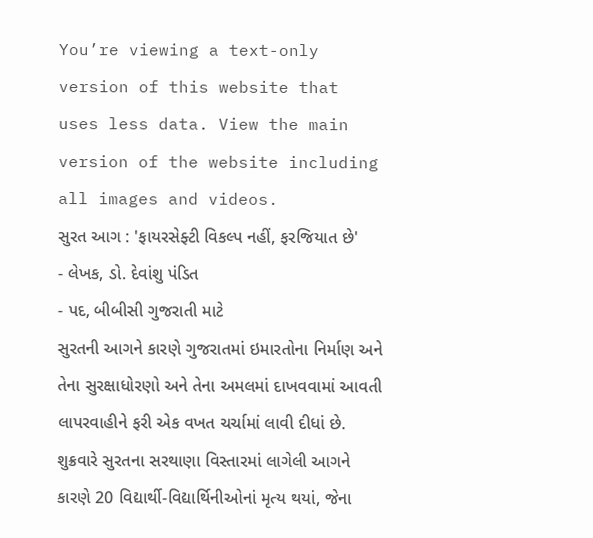You’re viewing a text-only version of this website that uses less data. View the main version of the website including all images and videos.
સુરત આગ : 'ફાયરસેફ્ટી વિકલ્પ નહીં, ફરજિયાત છે'
- લેખક, ડો. દેવાંશુ પંડિત
- પદ, બીબીસી ગુજરાતી માટે
સુરતની આગને કારણે ગુજરાતમાં ઇમારતોના નિર્માણ અને તેના સુરક્ષાધોરણો અને તેના અમલમાં દાખવવામાં આવતી લાપરવાહીને ફરી એક વખત ચર્ચામાં લાવી દીધાં છે.
શુક્રવારે સુરતના સરથાણા વિસ્તારમાં લાગેલી આગને કારણે 20 વિદ્યાર્થી-વિદ્યાર્થિનીઓનાં મૃત્ય થયાં, જેના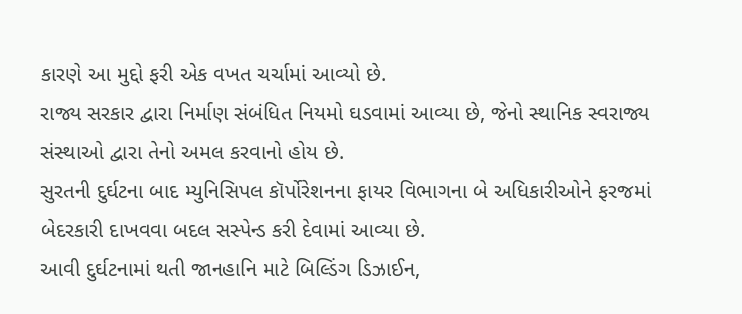કારણે આ મુદ્દો ફરી એક વખત ચર્ચામાં આવ્યો છે.
રાજ્ય સરકાર દ્વારા નિર્માણ સંબંધિત નિયમો ઘડવામાં આવ્યા છે, જેનો સ્થાનિક સ્વરાજ્ય સંસ્થાઓ દ્વારા તેનો અમલ કરવાનો હોય છે.
સુરતની દુર્ઘટના બાદ મ્યુનિસિપલ કૉર્પોરેશનના ફાયર વિભાગના બે અધિકારીઓને ફરજમાં બેદરકારી દાખવવા બદલ સસ્પેન્ડ કરી દેવામાં આવ્યા છે.
આવી દુર્ઘટનામાં થતી જાનહાનિ માટે બિલ્ડિંગ ડિઝાઈન,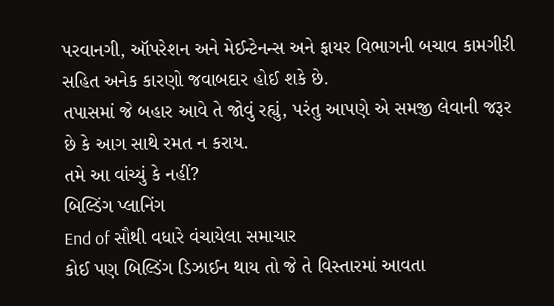પરવાનગી, ઑપરેશન અને મેઈન્ટેનન્સ અને ફાયર વિભાગની બચાવ કામગીરી સહિત અનેક કારણો જવાબદાર હોઈ શકે છે.
તપાસમાં જે બહાર આવે તે જોવું રહ્યું, પરંતુ આપણે એ સમજી લેવાની જરૂર છે કે આગ સાથે રમત ન કરાય.
તમે આ વાંચ્યું કે નહીં?
બિલ્ડિંગ પ્લાનિંગ
End of સૌથી વધારે વંચાયેલા સમાચાર
કોઈ પણ બિલ્ડિંગ ડિઝાઈન થાય તો જે તે વિસ્તારમાં આવતા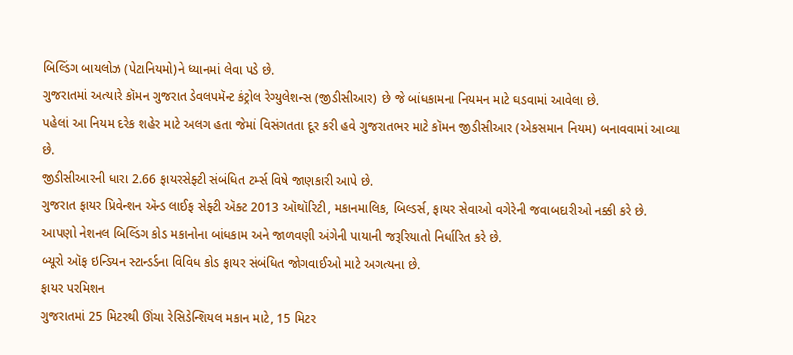બિલ્ડિંગ બાયલોઝ (પેટાનિયમો)ને ધ્યાનમાં લેવા પડે છે.
ગુજરાતમાં અત્યારે કૉમન ગુજરાત ડેવલપમૅન્ટ કંટ્રોલ રેગ્યુલેશન્સ (જીડીસીઆર) છે જે બાંધકામના નિયમન માટે ઘડવામાં આવેલા છે.
પહેલાં આ નિયમ દરેક શહેર માટે અલગ હતા જેમાં વિસંગતતા દૂર કરી હવે ગુજરાતભર માટે કૉમન જીડીસીઆર (એકસમાન નિયમ) બનાવવામાં આવ્યા છે.
જીડીસીઆરની ધારા 2.66 ફાયરસેફ્ટી સંબંધિત ટર્મ્સ વિષે જાણકારી આપે છે.
ગુજરાત ફાયર પ્રિવેન્શન ઍન્ડ લાઈફ સેફ્ટી ઍક્ટ 2013 ઑથૉરિટી, મકાનમાલિક, બિલ્ડર્સ, ફાયર સેવાઓ વગેરેની જવાબદારીઓ નક્કી કરે છે.
આપણો નેશનલ બિલ્ડિંગ કોડ મકાનોના બાંધકામ અને જાળવણી અંગેની પાયાની જરૂરિયાતો નિર્ધારિત કરે છે.
બ્યૂરો ઑફ ઇન્ડિયન સ્ટાન્ડર્ડના વિવિધ કોડ ફાયર સંબંધિત જોગવાઈઓ માટે અગત્યના છે.
ફાયર પરમિશન
ગુજરાતમાં 25 મિટરથી ઊંચા રેસિડેન્શિયલ મકાન માટે, 15 મિટર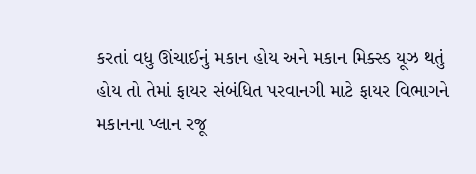કરતાં વધુ ઊંચાઈનું મકાન હોય અને મકાન મિક્સ્ડ યૂઝ થતું હોય તો તેમાં ફાયર સંબંધિત પરવાનગી માટે ફાયર વિભાગને મકાનના પ્લાન રજૂ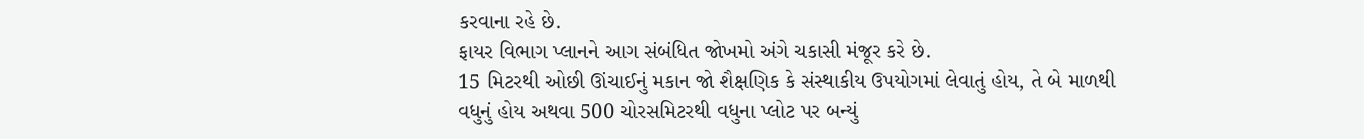કરવાના રહે છે.
ફાયર વિભાગ પ્લાનને આગ સંબંધિત જોખમો અંગે ચકાસી મંજૂર કરે છે.
15 મિટરથી ઓછી ઊંચાઈનું મકાન જો શૈક્ષણિક કે સંસ્થાકીય ઉપયોગમાં લેવાતું હોય, તે બે માળથી વધુનું હોય અથવા 500 ચોરસમિટરથી વધુના પ્લોટ પર બન્યું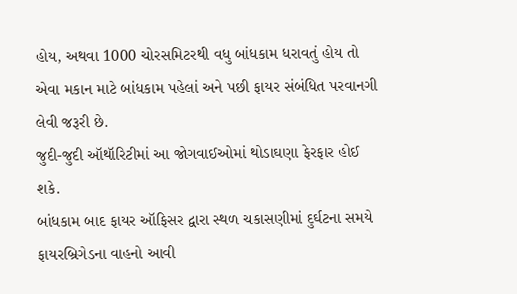હોય, અથવા 1000 ચોરસમિટરથી વધુ બાંધકામ ધરાવતું હોય તો એવા મકાન માટે બાંધકામ પહેલાં અને પછી ફાયર સંબંધિત પરવાનગી લેવી જરૂરી છે.
જુદી-જુદી ઑથૉરિટીમાં આ જોગવાઈઓમાં થોડાઘણા ફેરફાર હોઈ શકે.
બાંધકામ બાદ ફાયર ઑફિસર દ્વારા સ્થળ ચકાસણીમાં દુર્ઘટના સમયે ફાયરબ્રિગેડના વાહનો આવી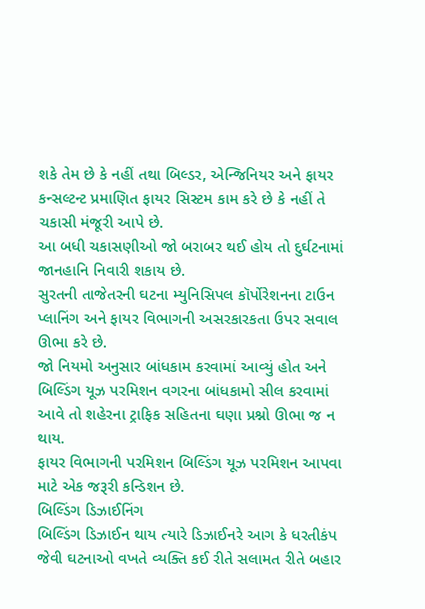શકે તેમ છે કે નહીં તથા બિલ્ડર, એન્જિનિયર અને ફાયર કન્સલ્ટન્ટ પ્રમાણિત ફાયર સિસ્ટમ કામ કરે છે કે નહીં તે ચકાસી મંજૂરી આપે છે.
આ બધી ચકાસણીઓ જો બરાબર થઈ હોય તો દુર્ઘટનામાં જાનહાનિ નિવારી શકાય છે.
સુરતની તાજેતરની ઘટના મ્યુનિસિપલ કૉર્પોરેશનના ટાઉન પ્લાનિંગ અને ફાયર વિભાગની અસરકારકતા ઉપર સવાલ ઊભા કરે છે.
જો નિયમો અનુસાર બાંધકામ કરવામાં આવ્યું હોત અને બિલ્ડિંગ યૂઝ પરમિશન વગરના બાંધકામો સીલ કરવામાં આવે તો શહેરના ટ્રાફિક સહિતના ઘણા પ્રશ્નો ઊભા જ ન થાય.
ફાયર વિભાગની પરમિશન બિલ્ડિંગ યૂઝ પરમિશન આપવા માટે એક જરૂરી કન્ડિશન છે.
બિલ્ડિંગ ડિઝાઈનિંગ
બિલ્ડિંગ ડિઝાઈન થાય ત્યારે ડિઝાઈનરે આગ કે ધરતીકંપ જેવી ઘટનાઓ વખતે વ્યક્તિ કઈ રીતે સલામત રીતે બહાર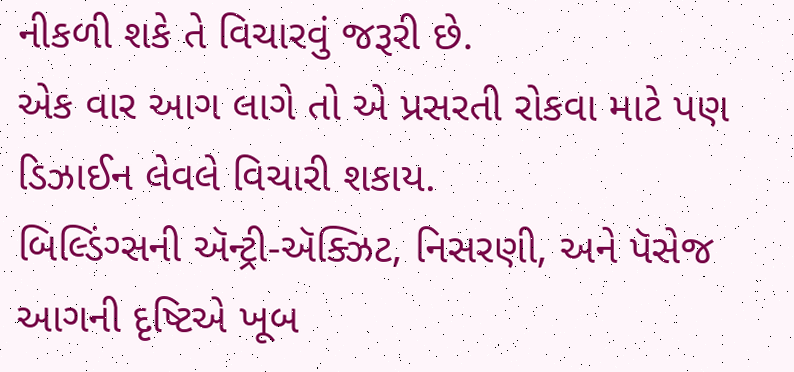નીકળી શકે તે વિચારવું જરૂરી છે.
એક વાર આગ લાગે તો એ પ્રસરતી રોકવા માટે પણ ડિઝાઈન લેવલે વિચારી શકાય.
બિલ્ડિંગ્સની ઍન્ટ્રી-ઍક્ઝિટ, નિસરણી, અને પૅસેજ આગની દૃષ્ટિએ ખૂબ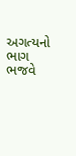અગત્યનો ભાગ ભજવે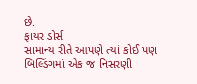છે.
ફાયર ડોર્સ
સામાન્ય રીતે આપણે ત્યાં કોઈ પણ બિલ્ડિંગમાં એક જ નિસરણી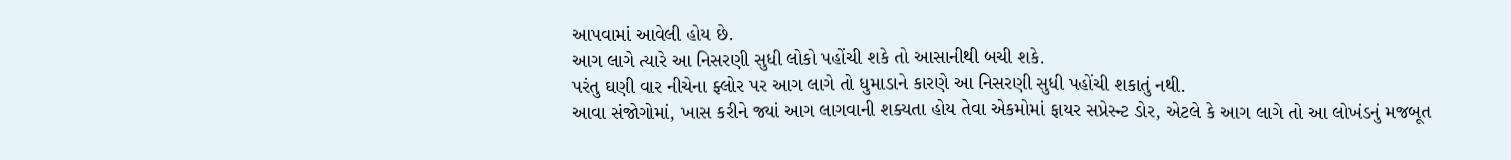આપવામાં આવેલી હોય છે.
આગ લાગે ત્યારે આ નિસરણી સુધી લોકો પહોંચી શકે તો આસાનીથી બચી શકે.
પરંતુ ઘણી વાર નીચેના ફ્લોર પર આગ લાગે તો ધુમાડાને કારણે આ નિસરણી સુધી પહોંચી શકાતું નથી.
આવા સંજોગોમાં, ખાસ કરીને જ્યાં આગ લાગવાની શક્યતા હોય તેવા એકમોમાં ફાયર સપ્રેસ્ન્ટ ડોર, એટલે કે આગ લાગે તો આ લોખંડનું મજબૂત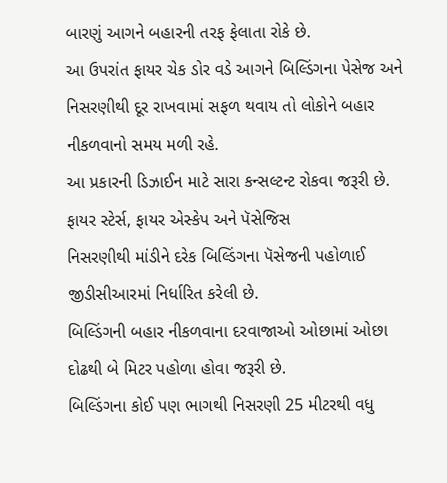બારણું આગને બહારની તરફ ફેલાતા રોકે છે.
આ ઉપરાંત ફાયર ચેક ડોર વડે આગને બિલ્ડિંગના પેસેજ અને નિસરણીથી દૂર રાખવામાં સફળ થવાય તો લોકોને બહાર નીકળવાનો સમય મળી રહે.
આ પ્રકારની ડિઝાઈન માટે સારા કન્સલ્ટન્ટ રોકવા જરૂરી છે.
ફાયર સ્ટેર્સ, ફાયર એસ્કેપ અને પૅસેજિસ
નિસરણીથી માંડીને દરેક બિલ્ડિંગના પૅસેજની પહોળાઈ જીડીસીઆરમાં નિર્ધારિત કરેલી છે.
બિલ્ડિંગની બહાર નીકળવાના દરવાજાઓ ઓછામાં ઓછા દોઢથી બે મિટર પહોળા હોવા જરૂરી છે.
બિલ્ડિંગના કોઈ પણ ભાગથી નિસરણી 25 મીટરથી વધુ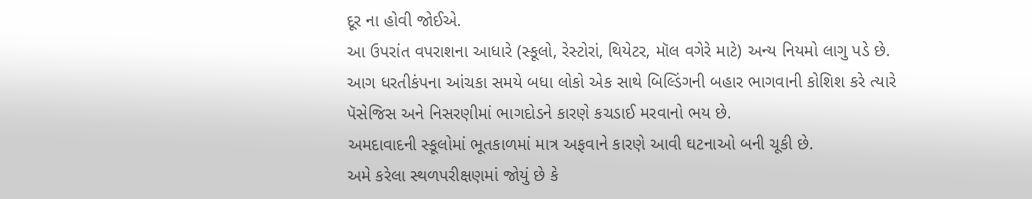દૂર ના હોવી જોઈએ.
આ ઉપરાંત વપરાશના આધારે (સ્કૂલો, રેસ્ટોરાં, થિયેટર, મૉલ વગેરે માટે) અન્ય નિયમો લાગુ પડે છે.
આગ ધરતીકંપના આંચકા સમયે બધા લોકો એક સાથે બિલ્ડિંગની બહાર ભાગવાની કોશિશ કરે ત્યારે પૅસેજિસ અને નિસરણીમાં ભાગદોડને કારણે કચડાઈ મરવાનો ભય છે.
અમદાવાદની સ્કૂલોમાં ભૂતકાળમાં માત્ર અફવાને કારણે આવી ઘટનાઓ બની ચૂકી છે.
અમે કરેલા સ્થળપરીક્ષણમાં જોયું છે કે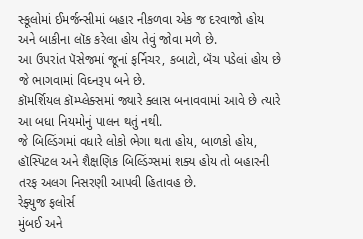સ્કૂલોમાં ઈમર્જન્સીમાં બહાર નીકળવા એક જ દરવાજો હોય અને બાકીના લૉક કરેલા હોય તેવું જોવા મળે છે.
આ ઉપરાંત પૅસેજમાં જૂનાં ફર્નિચર, કબાટો, બૅંચ પડેલાં હોય છે જે ભાગવામાં વિઘ્નરૂપ બને છે.
કૉમર્શિયલ કૉમ્પ્લેક્સમાં જ્યારે ક્લાસ બનાવવામાં આવે છે ત્યારે આ બધા નિયમોનું પાલન થતું નથી.
જે બિલ્ડિંગમાં વધારે લોકો ભેગા થતા હોય, બાળકો હોય, હૉસ્પિટલ અને શૈક્ષણિક બિલ્ડિંગ્સમાં શક્ય હોય તો બહારની તરફ અલગ નિસરણી આપવી હિતાવહ છે.
રેફ્યુજ ફલોર્સ
મુંબઈ અને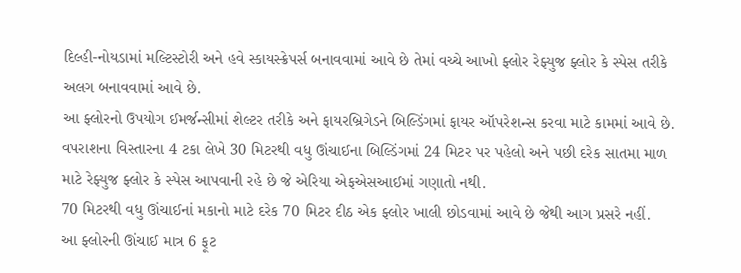દિલ્હી-નોયડામાં મલ્ટિસ્ટોરી અને હવે સ્કાયસ્ક્રેપર્સ બનાવવામાં આવે છે તેમાં વચ્ચે આખો ફ્લોર રેફ્યુજ ફ્લોર કે સ્પેસ તરીકે અલગ બનાવવામાં આવે છે.
આ ફ્લોરનો ઉપયોગ ઈમર્જન્સીમાં શેલ્ટર તરીકે અને ફાયરબ્રિગેડને બિલ્ડિંગમાં ફાયર ઑપરેશન્સ કરવા માટે કામમાં આવે છે.
વપરાશના વિસ્તારના 4 ટકા લેખે 30 મિટરથી વધુ ઊંચાઈના બિલ્ડિંગમાં 24 મિટર પર પહેલો અને પછી દરેક સાતમા માળ માટે રેફ્યુજ ફ્લોર કે સ્પેસ આપવાની રહે છે જે એરિયા એફએસઆઈમાં ગણાતો નથી.
70 મિટરથી વધુ ઊંચાઈનાં મકાનો માટે દરેક 70 મિટર દીઠ એક ફ્લોર ખાલી છોડવામાં આવે છે જેથી આગ પ્રસરે નહીં.
આ ફ્લોરની ઊંચાઈ માત્ર 6 ફૂટ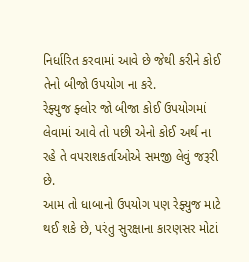નિર્ધારિત કરવામાં આવે છે જેથી કરીને કોઈ તેનો બીજો ઉપયોગ ના કરે.
રેફ્યુજ ફ્લોર જો બીજા કોઈ ઉપયોગમાં લેવામાં આવે તો પછી એનો કોઈ અર્થ ના રહે તે વપરાશકર્તાઓએ સમજી લેવું જરૂરી છે.
આમ તો ધાબાનો ઉપયોગ પણ રેફ્યુજ માટે થઈ શકે છે, પરંતુ સુરક્ષાના કારણસર મોટાં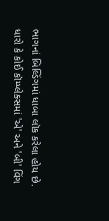ભાગનાં બિલ્ડિંગમાં ધાબા લૉક કરેલા હોય છે.
ધારો કે કોઈ કૉમ્પ્લેક્સમાં 'એ' અને 'બી' વિંગ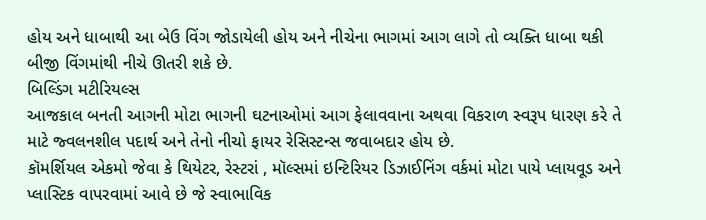હોય અને ધાબાથી આ બેઉ વિંગ જોડાયેલી હોય અને નીચેના ભાગમાં આગ લાગે તો વ્યક્તિ ધાબા થકી બીજી વિંગમાંથી નીચે ઊતરી શકે છે.
બિલ્ડિંગ મટીરિયલ્સ
આજકાલ બનતી આગની મોટા ભાગની ઘટનાઓમાં આગ ફેલાવવાના અથવા વિકરાળ સ્વરૂપ ધારણ કરે તે માટે જ્વલનશીલ પદાર્થ અને તેનો નીચો ફાયર રેસિસ્ટન્સ જવાબદાર હોય છે.
કૉમર્શિયલ એકમો જેવા કે થિયેટર, રેસ્ટરાં , મૉલ્સમાં ઇન્ટિરિયર ડિઝાઈનિંગ વર્કમાં મોટા પાયે પ્લાયવૂડ અને પ્લાસ્ટિક વાપરવામાં આવે છે જે સ્વાભાવિક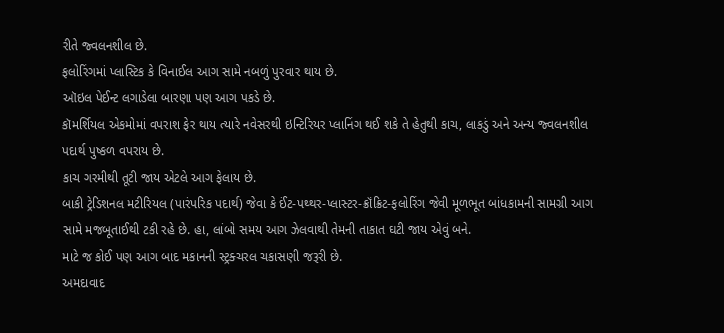રીતે જ્વલનશીલ છે.
ફલોરિંગમાં પ્લાસ્ટિક કે વિનાઈલ આગ સામે નબળું પુરવાર થાય છે.
ઑઇલ પેઈન્ટ લગાડેલા બારણા પણ આગ પકડે છે.
કૉમર્શિયલ એકમોમાં વપરાશ ફેર થાય ત્યારે નવેસરથી ઇન્ટિરિયર પ્લાનિંગ થઈ શકે તે હેતુથી કાચ, લાકડું અને અન્ય જ્વલનશીલ પદાર્થ પુષ્કળ વપરાય છે.
કાચ ગરમીથી તૂટી જાય એટલે આગ ફેલાય છે.
બાકી ટ્રેડિશનલ મટીરિયલ (પારંપરિક પદાર્થ) જેવા કે ઈંટ-પથ્થર-પ્લાસ્ટર-ક્રૉંક્રિટ-ફલોરિંગ જેવી મૂળભૂત બાંધકામની સામગ્રી આગ સામે મજબૂતાઈથી ટકી રહે છે. હા, લાંબો સમય આગ ઝેલવાથી તેમની તાકાત ઘટી જાય એવું બને.
માટે જ કોઈ પણ આગ બાદ મકાનની સ્ટ્રક્ચરલ ચકાસણી જરૂરી છે.
અમદાવાદ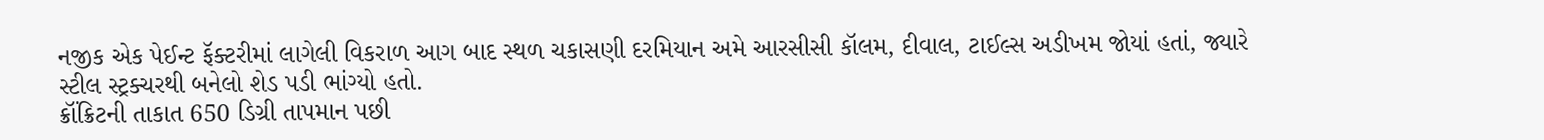નજીક એક પેઈન્ટ ફૅક્ટરીમાં લાગેલી વિકરાળ આગ બાદ સ્થળ ચકાસણી દરમિયાન અમે આરસીસી કૉલમ, દીવાલ, ટાઈલ્સ અડીખમ જોયાં હતાં, જ્યારે સ્ટીલ સ્ટ્રક્ચરથી બનેલો શેડ પડી ભાંગ્યો હતો.
ક્રૉંક્રિટની તાકાત 650 ડિગ્રી તાપમાન પછી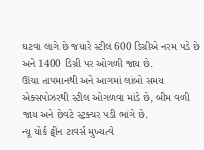ઘટવા લાગે છે જયારે સ્ટીલ 600 ડિગ્રીએ નરમ પડે છે અને 1400 ડિગ્રી પર ઓગળી જાય છે.
ઊંચા તાપમાનથી અને આગમાં લાંબો સમય એક્સપોઝરથી સ્ટીલ ઓગળવા માંડે છે, બીમ વળી જાય અને છેવટે સ્ટ્રક્ચર પડી ભાંગે છે.
ન્યૂ યોર્ક ટ્વીન ટાવર્સ મુખ્યત્વે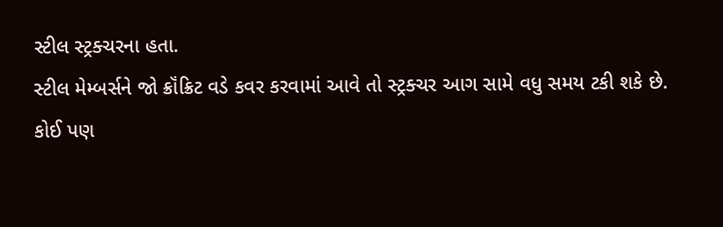સ્ટીલ સ્ટ્રક્ચરના હતા.
સ્ટીલ મેમ્બર્સને જો ક્રૉંક્રિટ વડે કવર કરવામાં આવે તો સ્ટ્રક્ચર આગ સામે વધુ સમય ટકી શકે છે.
કોઈ પણ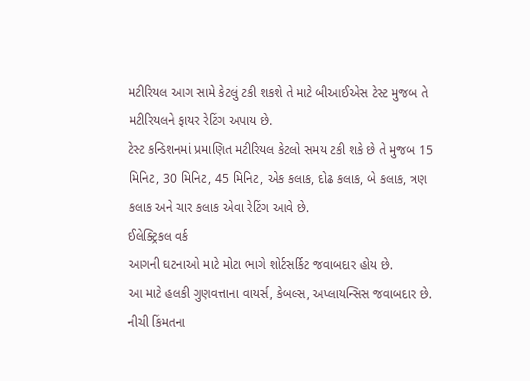મટીરિયલ આગ સામે કેટલું ટકી શકશે તે માટે બીઆઈએસ ટેસ્ટ મુજબ તે મટીરિયલને ફાયર રેટિંગ અપાય છે.
ટેસ્ટ કન્ડિશનમાં પ્રમાણિત મટીરિયલ કેટલો સમય ટકી શકે છે તે મુજબ 15 મિનિટ, 30 મિનિટ, 45 મિનિટ, એક કલાક, દોઢ કલાક, બે કલાક, ત્રણ કલાક અને ચાર કલાક એવા રેટિંગ આવે છે.
ઈલેક્ટ્રિકલ વર્ક
આગની ઘટનાઓ માટે મોટા ભાગે શોર્ટસર્કિટ જવાબદાર હોય છે.
આ માટે હલકી ગુણવત્તાના વાયર્સ, કેબલ્સ, અપ્લાયન્સિસ જવાબદાર છે.
નીચી કિંમતના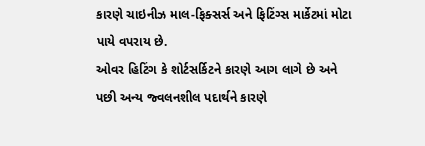કારણે ચાઇનીઝ માલ-ફિક્સર્સ અને ફિટિંગ્સ માર્કેટમાં મોટા પાયે વપરાય છે.
ઓવર હિટિંગ કે શોર્ટસર્કિટને કારણે આગ લાગે છે અને પછી અન્ય જ્વલનશીલ પદાર્થને કારણે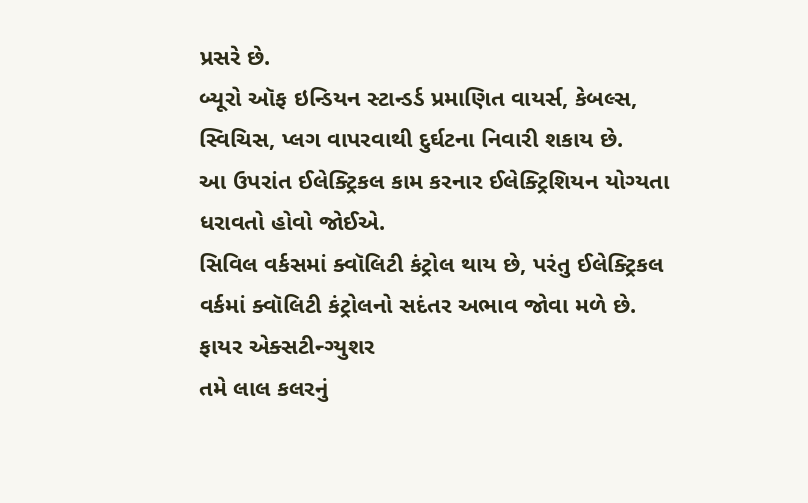પ્રસરે છે.
બ્યૂરો ઑફ ઇન્ડિયન સ્ટાન્ડર્ડ પ્રમાણિત વાયર્સ, કેબલ્સ, સ્વિચિસ, પ્લગ વાપરવાથી દુર્ઘટના નિવારી શકાય છે.
આ ઉપરાંત ઈલેક્ટ્રિકલ કામ કરનાર ઈલેક્ટ્રિશિયન યોગ્યતા ધરાવતો હોવો જોઈએ.
સિવિલ વર્કસમાં ક્વૉલિટી કંટ્રોલ થાય છે, પરંતુ ઈલેક્ટ્રિકલ વર્કમાં ક્વૉલિટી કંટ્રોલનો સદંતર અભાવ જોવા મળે છે.
ફાયર એક્સટીન્ગ્યુશર
તમે લાલ કલરનું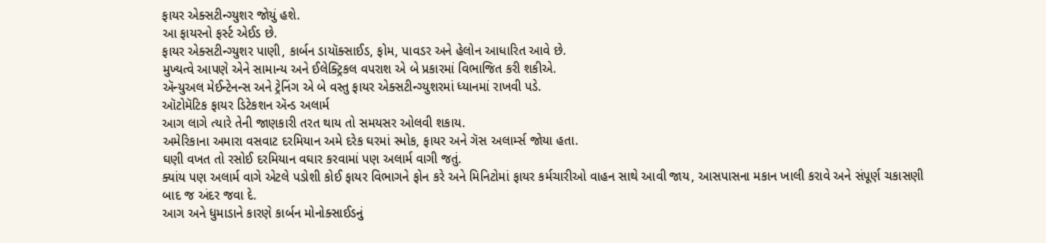ફાયર એક્સટીન્ગ્યુશર જોયું હશે.
આ ફાયરનો ફર્સ્ટ એઈડ છે.
ફાયર એક્સટીન્ગ્યુશર પાણી, કાર્બન ડાયૉક્સાઈડ, ફોમ, પાવડર અને હેલોન આધારિત આવે છે.
મુખ્યત્વે આપણે એને સામાન્ય અને ઈલેક્ટ્રિકલ વપરાશ એ બે પ્રકારમાં વિભાજિત કરી શકીએ.
ઍન્યુઅલ મેઈન્ટેનન્સ અને ટ્રેનિંગ એ બે વસ્તુ ફાયર એક્સટીન્ગ્યુશરમાં ધ્યાનમાં રાખવી પડે.
ઑટોમૅટિક ફાયર ડિટેકશન ઍન્ડ અલાર્મ
આગ લાગે ત્યારે તેની જાણકારી તરત થાય તો સમયસર ઓલવી શકાય.
અમેરિકાના અમારા વસવાટ દરમિયાન અમે દરેક ઘરમાં સ્મોક, ફાયર અને ગૅસ અલાર્મ્સ જોયા હતા.
ઘણી વખત તો રસોઈ દરમિયાન વઘાર કરવામાં પણ અલાર્મ વાગી જતું.
ક્યાંય પણ અલાર્મ વાગે એટલે પડોશી કોઈ ફાયર વિભાગને ફોન કરે અને મિનિટોમાં ફાયર કર્મચારીઓ વાહન સાથે આવી જાય, આસપાસના મકાન ખાલી કરાવે અને સંપૂર્ણ ચકાસણી બાદ જ અંદર જવા દે.
આગ અને ધુમાડાને કારણે કાર્બન મોનોક્સાઈડનું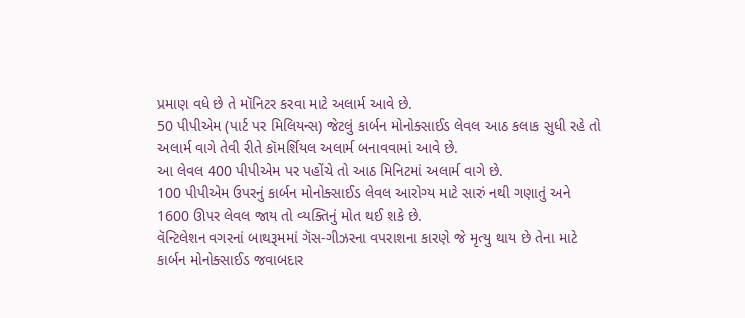પ્રમાણ વધે છે તે મૉનિટર કરવા માટે અલાર્મ આવે છે.
50 પીપીએમ (પાર્ટ પર મિલિયન્સ) જેટલું કાર્બન મોનોક્સાઈડ લેવલ આઠ કલાક સુધી રહે તો અલાર્મ વાગે તેવી રીતે કૉમર્શિયલ અલાર્મ બનાવવામાં આવે છે.
આ લેવલ 400 પીપીએમ પર પહોંચે તો આઠ મિનિટમાં અલાર્મ વાગે છે.
100 પીપીએમ ઉપરનું કાર્બન મોનોક્સાઈડ લેવલ આરોગ્ય માટે સારું નથી ગણાતું અને 1600 ઊપર લેવલ જાય તો વ્યક્તિનું મોત થઈ શકે છે.
વૅન્ટિલેશન વગરનાં બાથરૂમમાં ગૅસ-ગીઝરના વપરાશના કારણે જે મૃત્યુ થાય છે તેના માટે કાર્બન મોનોક્સાઈડ જવાબદાર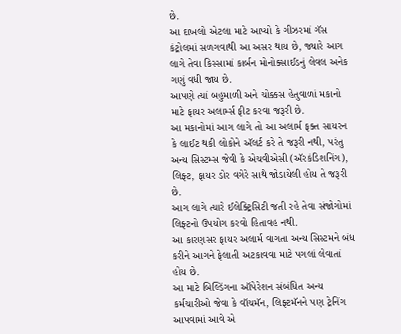છે.
આ દાખલો એટલા માટે આપ્યો કે ગીઝરમાં ગૅસ કંટ્રોલમાં સળગવાથી આ અસર થાય છે, જ્યારે આગ લાગે તેવા કિસ્સામાં કાર્બન મોનોક્સાઈડનું લેવલ અનેક ગણું વધી જાય છે.
આપણે ત્યાં બહુમાળી અને ચોક્કસ હેતુવાળાં મકાનો માટે ફાયર અલાર્મ્સ ફીટ કરવા જરૂરી છે.
આ મકાનોમાં આગ લાગે તો આ અલાર્મ ફક્ત સાયરન કે લાઈટ થકી લોકોને ઍલર્ટ કરે તે જરૂરી નથી, પરંતુ અન્ય સિસ્ટમ્સ જેવી કે એચવીએસી (ઍરકંડિશનિંગ), લિફ્ટ, ફાયર ડોર વગેરે સાથે જોડાયેલી હોય તે જરૂરી છે.
આગ લાગે ત્યારે ઈલેક્ટ્રિસિટી જતી રહે તેવા સંજોગોમાં લિફ્ટનો ઉપયોગ કરવો હિતાવહ નથી.
આ કારણસર ફાયર અલાર્મ વાગતા અન્ય સિસ્ટમને બંધ કરીને આગને ફેલાતી અટકાવવા માટે પગલાં લેવાતાં હોય છે.
આ માટે બિલ્ડિંગના ઑપેરેશન સંબંધિત અન્ય કર્મચારીઓ જેવા કે વૉચમૅન, લિફ્ટમૅનને પણ ટ્રેનિંગ આપવામાં આવે એ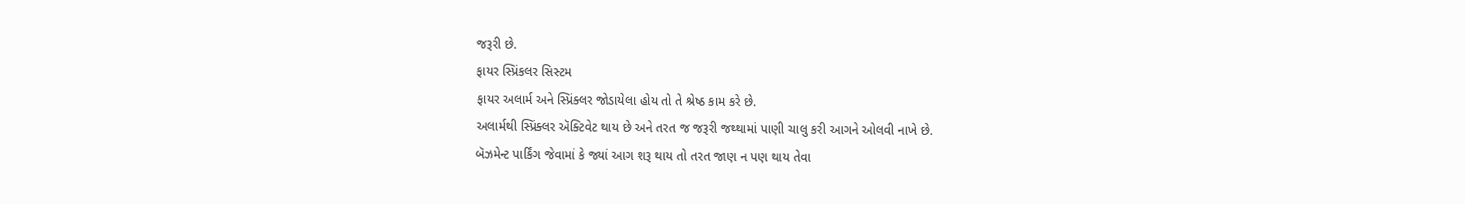જરૂરી છે.
ફાયર સ્પ્રિંકલર સિસ્ટમ
ફાયર અલાર્મ અને સ્પ્રિંક્લર જોડાયેલા હોય તો તે શ્રેષ્ઠ કામ કરે છે.
અલાર્મથી સ્પ્રિંક્લર ઍક્ટિવેટ થાય છે અને તરત જ જરૂરી જથ્થામાં પાણી ચાલુ કરી આગને ઓલવી નાખે છે.
બૅઝમેન્ટ પાર્કિંગ જેવામાં કે જ્યાં આગ શરૂ થાય તો તરત જાણ ન પણ થાય તેવા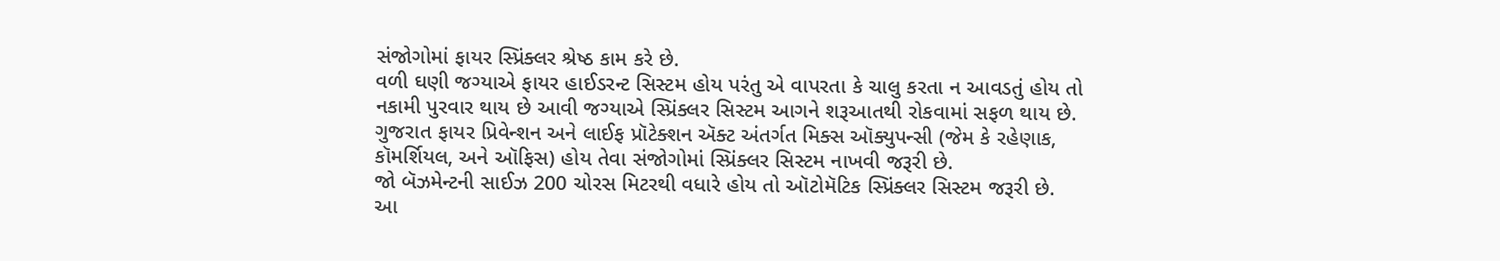સંજોગોમાં ફાયર સ્પ્રિંક્લર શ્રેષ્ઠ કામ કરે છે.
વળી ઘણી જગ્યાએ ફાયર હાઈડરન્ટ સિસ્ટમ હોય પરંતુ એ વાપરતા કે ચાલુ કરતા ન આવડતું હોય તો નકામી પુરવાર થાય છે આવી જગ્યાએ સ્પ્રિંક્લર સિસ્ટમ આગને શરૂઆતથી રોકવામાં સફળ થાય છે.
ગુજરાત ફાયર પ્રિવેન્શન અને લાઈફ પ્રૉટેક્શન ઍક્ટ અંતર્ગત મિક્સ ઑક્યુપન્સી (જેમ કે રહેણાક, કૉમર્શિયલ, અને ઑફિસ) હોય તેવા સંજોગોમાં સ્પ્રિંક્લર સિસ્ટમ નાખવી જરૂરી છે.
જો બૅઝમેન્ટની સાઈઝ 200 ચોરસ મિટરથી વધારે હોય તો ઑટોમૅટિક સ્પ્રિંક્લર સિસ્ટમ જરૂરી છે.
આ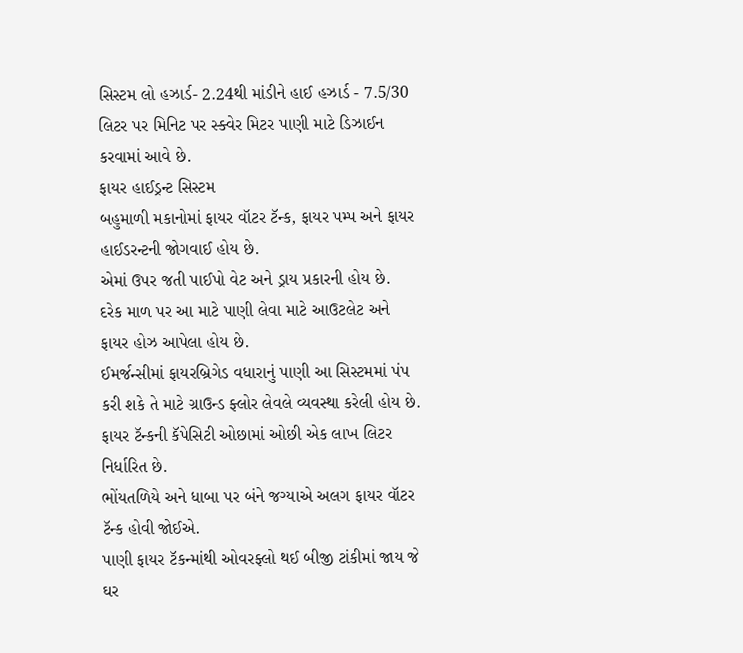સિસ્ટમ લો હઝાર્ડ- 2.24થી માંડીને હાઈ હઝાર્ડ - 7.5/30 લિટર પર મિનિટ પર સ્ક્વેર મિટર પાણી માટે ડિઝાઈન કરવામાં આવે છે.
ફાયર હાઈડ્રન્ટ સિસ્ટમ
બહુમાળી મકાનોમાં ફાયર વૉટર ટૅન્ક, ફાયર પમ્પ અને ફાયર હાઈડરન્ટની જોગવાઈ હોય છે.
એમાં ઉપર જતી પાઈપો વેટ અને ડ્રાય પ્રકારની હોય છે.
દરેક માળ પર આ માટે પાણી લેવા માટે આઉટલેટ અને ફાયર હોઝ આપેલા હોય છે.
ઈમર્જન્સીમાં ફાયરબ્રિગેડ વધારાનું પાણી આ સિસ્ટમમાં પંપ કરી શકે તે માટે ગ્રાઉન્ડ ફ્લોર લેવલે વ્યવસ્થા કરેલી હોય છે.
ફાયર ટૅન્કની કૅપેસિટી ઓછામાં ઓછી એક લાખ લિટર નિર્ધારિત છે.
ભોંયતળિયે અને ધાબા પર બંને જગ્યાએ અલગ ફાયર વૉટર ટૅન્ક હોવી જોઈએ.
પાણી ફાયર ટૅકન્માંથી ઓવરફ્લો થઈ બીજી ટાંકીમાં જાય જે ઘર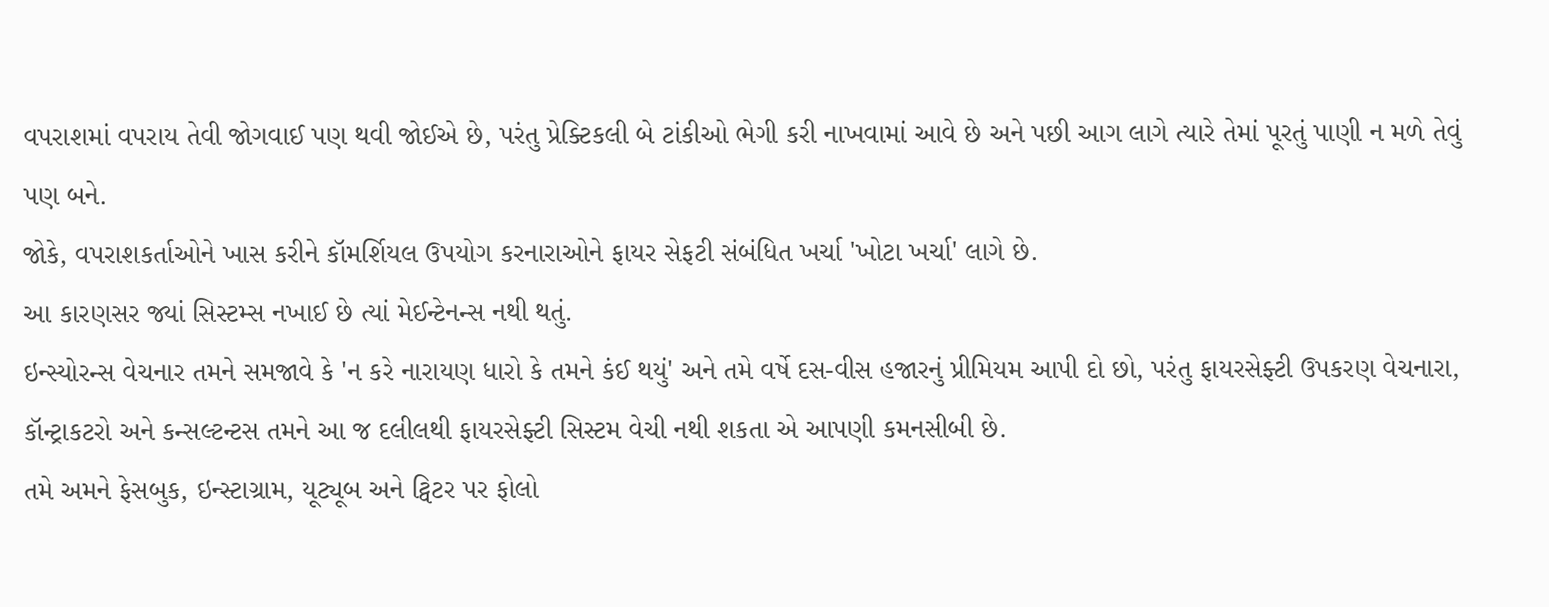વપરાશમાં વપરાય તેવી જોગવાઈ પણ થવી જોઈએ છે, પરંતુ પ્રેક્ટિકલી બે ટાંકીઓ ભેગી કરી નાખવામાં આવે છે અને પછી આગ લાગે ત્યારે તેમાં પૂરતું પાણી ન મળે તેવું પણ બને.
જોકે, વપરાશકર્તાઓને ખાસ કરીને કૉમર્શિયલ ઉપયોગ કરનારાઓને ફાયર સેફટી સંબંધિત ખર્ચા 'ખોટા ખર્ચા' લાગે છે.
આ કારણસર જ્યાં સિસ્ટમ્સ નખાઈ છે ત્યાં મેઈન્ટેનન્સ નથી થતું.
ઇન્સ્યોરન્સ વેચનાર તમને સમજાવે કે 'ન કરે નારાયણ ધારો કે તમને કંઈ થયું' અને તમે વર્ષે દસ-વીસ હજારનું પ્રીમિયમ આપી દો છો, પરંતુ ફાયરસેફ્ટી ઉપકરણ વેચનારા, કૉન્ટ્રાકટરો અને કન્સલ્ટન્ટસ તમને આ જ દલીલથી ફાયરસેફ્ટી સિસ્ટમ વેચી નથી શકતા એ આપણી કમનસીબી છે.
તમે અમને ફેસબુક, ઇન્સ્ટાગ્રામ, યૂટ્યૂબ અને ટ્વિટર પર ફોલો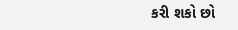કરી શકો છો